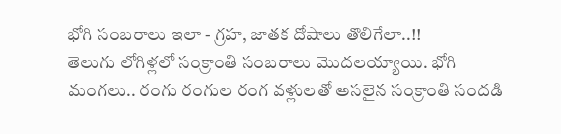భోగి సంబరాలు ఇలా - గ్రహ, జాతక దోషాలు తొలిగేలా..!!
తెలుగు లోగిళ్లలో సంక్రాంతి సంబరాలు మొదలయ్యాయి. భోగి మంగలు.. రంగు రంగుల రంగ వళ్లులతో అసలైన సంక్రాంతి సందడి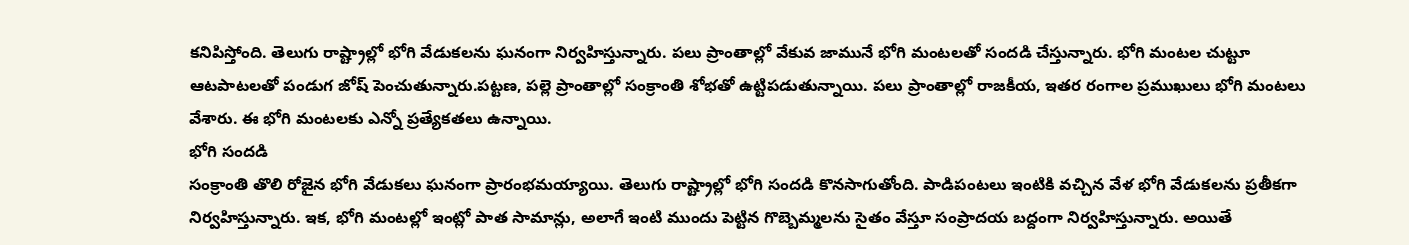కనిపిస్తోంది. తెలుగు రాష్ట్రాల్లో భోగి వేడుకలను ఘనంగా నిర్వహిస్తున్నారు. పలు ప్రాంతాల్లో వేకువ జామునే భోగి మంటలతో సందడి చేస్తున్నారు. భోగి మంటల చుట్టూ ఆటపాటలతో పండుగ జోష్ పెంచుతున్నారు.పట్టణ, పల్లె ప్రాంతాల్లో సంక్రాంతి శోభతో ఉట్టిపడుతున్నాయి. పలు ప్రాంతాల్లో రాజకీయ, ఇతర రంగాల ప్రముఖులు భోగి మంటలు వేశారు. ఈ భోగి మంటలకు ఎన్నో ప్రత్యేకతలు ఉన్నాయి.
భోగి సందడి
సంక్రాంతి తొలి రోజైన భోగి వేడుకలు ఘనంగా ప్రారంభమయ్యాయి. తెలుగు రాష్ట్రాల్లో భోగి సందడి కొనసాగుతోంది. పాడిపంటలు ఇంటికి వచ్చిన వేళ భోగి వేడుకలను ప్రతీకగా నిర్వహిస్తున్నారు. ఇక, భోగి మంటల్లో ఇంట్లో పాత సామాన్లు, అలాగే ఇంటి ముందు పెట్టిన గొబ్బెమ్మలను సైతం వేస్తూ సంప్రాదయ బద్దంగా నిర్వహిస్తున్నారు. అయితే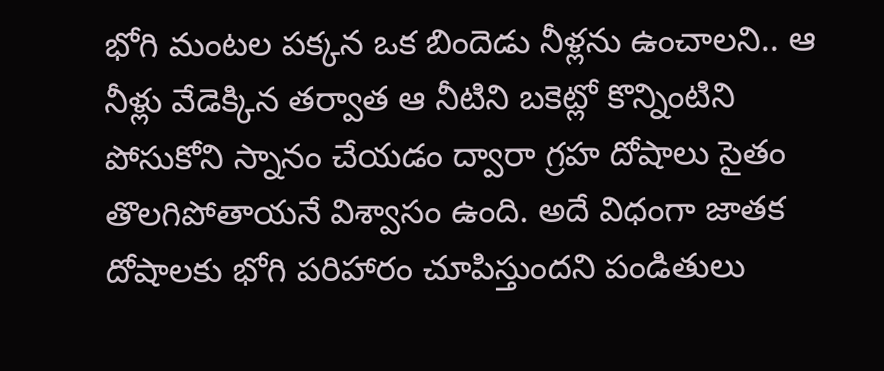భోగి మంటల పక్కన ఒక బిందెడు నీళ్లను ఉంచాలని.. ఆ నీళ్లు వేడెక్కిన తర్వాత ఆ నీటిని బకెట్లో కొన్నింటిని పోసుకోని స్నానం చేయడం ద్వారా గ్రహ దోషాలు సైతం తొలగిపోతాయనే విశ్వాసం ఉంది. అదే విధంగా జాతక దోషాలకు భోగి పరిహారం చూపిస్తుందని పండితులు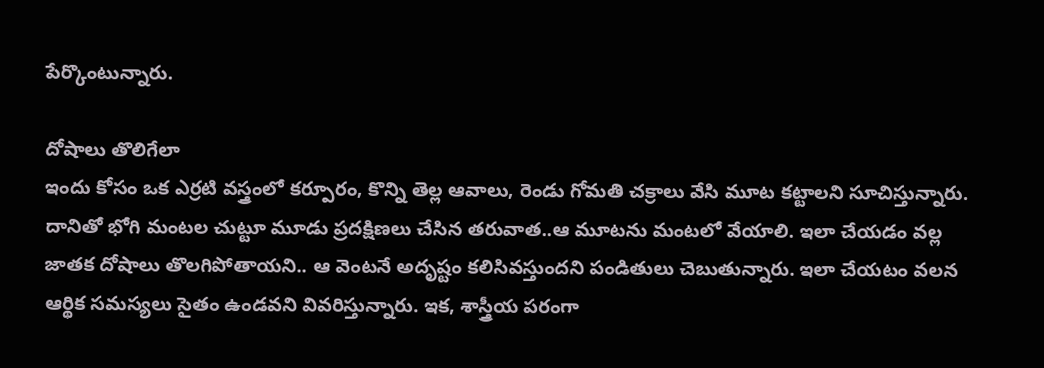పేర్కొంటున్నారు.

దోషాలు తొలిగేలా
ఇందు కోసం ఒక ఎర్రటి వస్త్రంలో కర్పూరం, కొన్ని తెల్ల ఆవాలు, రెండు గోమతి చక్రాలు వేసి మూట కట్టాలని సూచిస్తున్నారు. దానితో భోగి మంటల చుట్టూ మూడు ప్రదక్షిణలు చేసిన తరువాత..ఆ మూటను మంటలో వేయాలి. ఇలా చేయడం వల్ల జాతక దోషాలు తొలగిపోతాయని.. ఆ వెంటనే అదృష్టం కలిసివస్తుందని పండితులు చెబుతున్నారు. ఇలా చేయటం వలన ఆర్థిక సమస్యలు సైతం ఉండవని వివరిస్తున్నారు. ఇక, శాస్త్రీయ పరంగా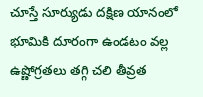చూస్తే సూర్యుడు దక్షిణ యానంలో భూమికి దూరంగా ఉండటం వల్ల ఉష్ణోగ్రతలు తగ్గి చలి తీవ్రత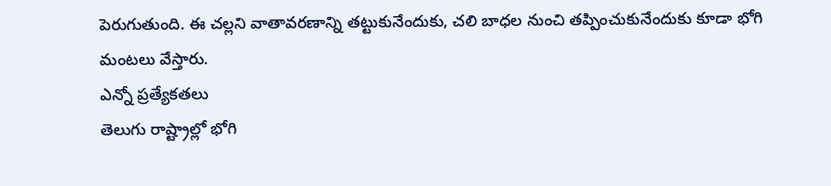పెరుగుతుంది. ఈ చల్లని వాతావరణాన్ని తట్టుకునేందుకు, చలి బాధల నుంచి తప్పించుకునేందుకు కూడా భోగి మంటలు వేస్తారు.
ఎన్నో ప్రత్యేకతలు
తెలుగు రాష్ట్రాల్లో భోగి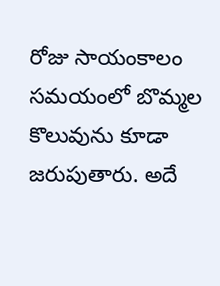రోజు సాయంకాలం సమయంలో బొమ్మల కొలువును కూడా జరుపుతారు. అదే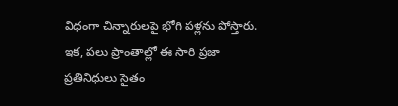విధంగా చిన్నారులపై భోగి పళ్లను పోస్తారు. ఇక, పలు ప్రాంతాల్లో ఈ సారి ప్రజా ప్రతినిధులు సైతం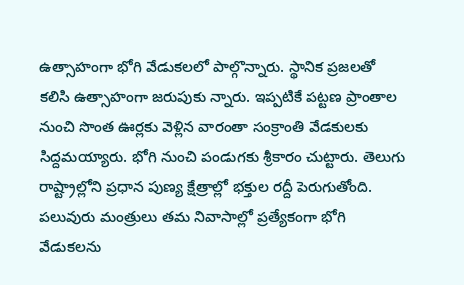ఉత్సాహంగా భోగి వేడుకలలో పాల్గొన్నారు. స్థానిక ప్రజలతో కలిసి ఉత్సాహంగా జరుపుకు న్నారు. ఇప్పటికే పట్టణ ప్రాంతాల నుంచి సొంత ఊర్లకు వెళ్లిన వారంతా సంక్రాంతి వేడకులకు సిద్దమయ్యారు. భోగి నుంచి పండుగకు శ్రీకారం చుట్టారు. తెలుగు రాష్ట్రాల్లోని ప్రధాన పుణ్య క్షేత్రాల్లో భక్తుల రద్దీ పెరుగుతోంది. పలువురు మంత్రులు తమ నివాసాల్లో ప్రత్యేకంగా భోగి వేడుకలను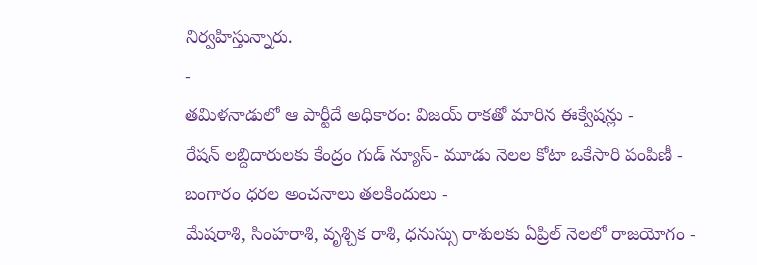నిర్వహిస్తున్నారు.
-
తమిళనాడులో ఆ పార్టీదే అధికారం: విజయ్ రాకతో మారిన ఈక్వేషన్లు -
రేషన్ లబ్దిదారులకు కేంద్రం గుడ్ న్యూస్- మూడు నెలల కోటా ఒకేసారి పంపిణీ -
బంగారం ధరల అంచనాలు తలకిందులు -
మేషరాశి, సింహరాశి, వృశ్చిక రాశి, ధనుస్సు రాశులకు ఏప్రిల్ నెలలో రాజయోగం -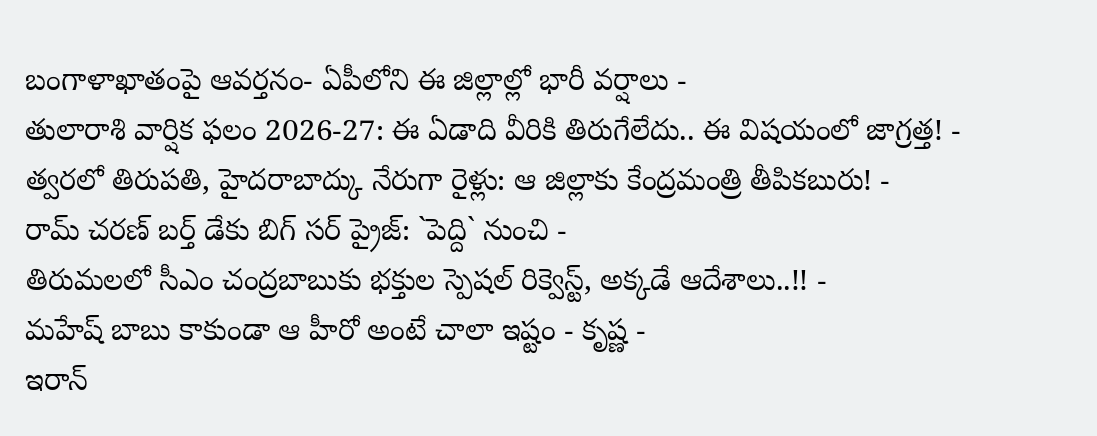బంగాళాఖాతంపై ఆవర్తనం- ఏపీలోని ఈ జిల్లాల్లో భారీ వర్షాలు -
తులారాశి వార్షిక ఫలం 2026-27: ఈ ఏడాది వీరికి తిరుగేలేదు.. ఈ విషయంలో జాగ్రత్త! -
త్వరలో తిరుపతి, హైదరాబాద్కు నేరుగా రైళ్లు: ఆ జిల్లాకు కేంద్రమంత్రి తీపికబురు! -
రామ్ చరణ్ బర్త్ డేకు బిగ్ సర్ ప్రైజ్: `పెద్ది` నుంచి -
తిరుమలలో సీఎం చంద్రబాబుకు భక్తుల స్పెషల్ రిక్వెస్ట్, అక్కడే ఆదేశాలు..!! -
మహేష్ బాబు కాకుండా ఆ హీరో అంటే చాలా ఇష్టం - కృష్ణ -
ఇరాన్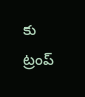కు ట్రంప్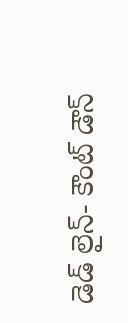డెడ్ లైన్- కౌంట్ డౌన్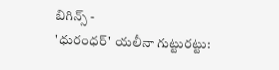బిగిన్స్ -
'ధురంధర్' యలీనా గుట్టురట్టు: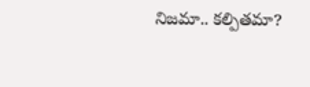నిజమా.. కల్పితమా?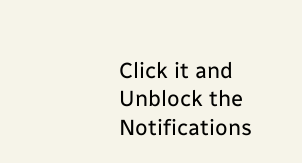Click it and Unblock the Notifications